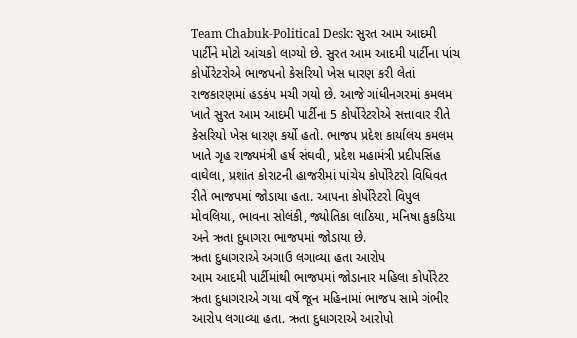Team Chabuk-Political Desk: સુરત આમ આદમી પાર્ટીને મોટો આંચકો લાગ્યો છે. સુરત આમ આદમી પાર્ટીના પાંચ કોર્પોરેટરોએ ભાજપનો કેસરિયો ખેસ ધારણ કરી લેતાં રાજકારણમાં હડકંપ મચી ગયો છે. આજે ગાંધીનગરમાં કમલમ ખાતે સુરત આમ આદમી પાર્ટીના 5 કોર્પોરેટરોએ સત્તાવાર રીતે કેસરિયો ખેસ ધારણ કર્યો હતો. ભાજપ પ્રદેશ કાર્યાલય કમલમ ખાતે ગૃહ રાજ્યમંત્રી હર્ષ સંઘવી, પ્રદેશ મહામંત્રી પ્રદીપસિંહ વાઘેલા, પ્રશાંત કોરાટની હાજરીમાં પાંચેય કોર્પોરેટરો વિધિવત રીતે ભાજપમાં જોડાયા હતા. આપના કોર્પોરેટરો વિપુલ મોવલિયા, ભાવના સોલંકી, જ્યોતિકા લાઠિયા, મનિષા કુકડિયા અને ઋતા દુધાગરા ભાજપમાં જોડાયા છે.
ઋતા દુધાગરાએ અગાઉ લગાવ્યા હતા આરોપ
આમ આદમી પાર્ટીમાંથી ભાજપમાં જોડાનાર મહિલા કોર્પોરેટર ઋતા દુધાગરાએ ગયા વર્ષે જૂન મહિનામાં ભાજપ સામે ગંભીર આરોપ લગાવ્યા હતા. ઋતા દુધાગરાએ આરોપો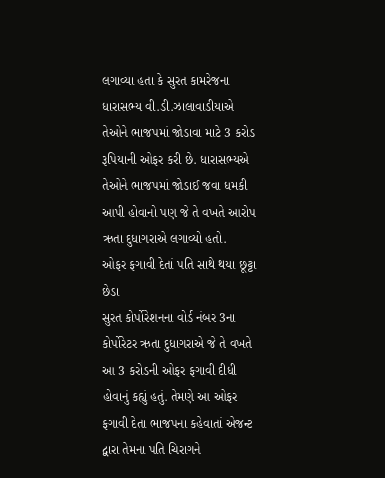લગાવ્યા હતા કે સુરત કામરેજના ધારાસભ્ય વી.ડી.ઝાલાવાડીયાએ તેઓને ભાજપમાં જોડાવા માટે 3 કરોડ રૂપિયાની ઓફર કરી છે. ધારાસભ્યએ તેઓને ભાજપમાં જોડાઈ જવા ધમકી આપી હોવાનો પણ જે તે વખતે આરોપ ઋતા દુધાગરાએ લગાવ્યો હતો.
ઓફર ફગાવી દેતાં પતિ સાથે થયા છૂટ્ટા છેડા
સુરત કોર્પોરેશનના વોર્ડ નંબર 3ના કોર્પોરેટર ઋતા દુધાગરાએ જે તે વખતે આ 3 કરોડની ઓફર ફગાવી દીધી હોવાનું કહ્યું હતું. તેમણે આ ઓફર ફગાવી દેતા ભાજપના કહેવાતાં એજન્ટ દ્વારા તેમના પતિ ચિરાગને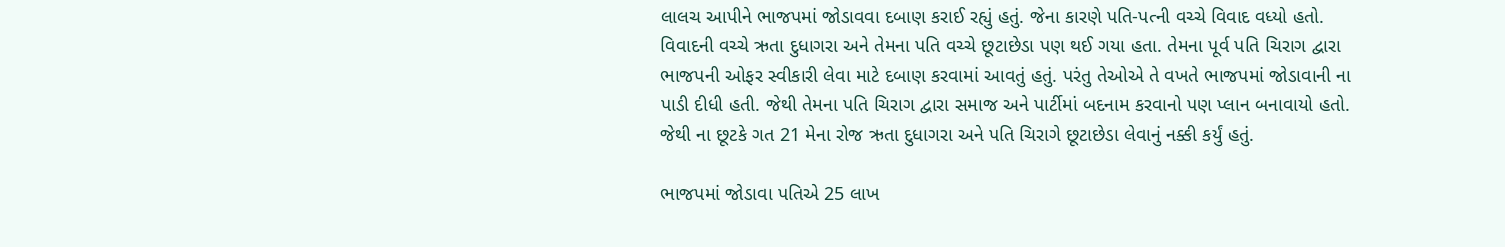લાલચ આપીને ભાજપમાં જોડાવવા દબાણ કરાઈ રહ્યું હતું. જેના કારણે પતિ-પત્ની વચ્ચે વિવાદ વધ્યો હતો. વિવાદની વચ્ચે ઋતા દુધાગરા અને તેમના પતિ વચ્ચે છૂટાછેડા પણ થઈ ગયા હતા. તેમના પૂર્વ પતિ ચિરાગ દ્વારા ભાજપની ઓફર સ્વીકારી લેવા માટે દબાણ કરવામાં આવતું હતું. પરંતુ તેઓએ તે વખતે ભાજપમાં જોડાવાની ના પાડી દીધી હતી. જેથી તેમના પતિ ચિરાગ દ્વારા સમાજ અને પાર્ટીમાં બદનામ કરવાનો પણ પ્લાન બનાવાયો હતો. જેથી ના છૂટકે ગત 21 મેના રોજ ઋતા દુધાગરા અને પતિ ચિરાગે છૂટાછેડા લેવાનું નક્કી કર્યું હતું.

ભાજપમાં જોડાવા પતિએ 25 લાખ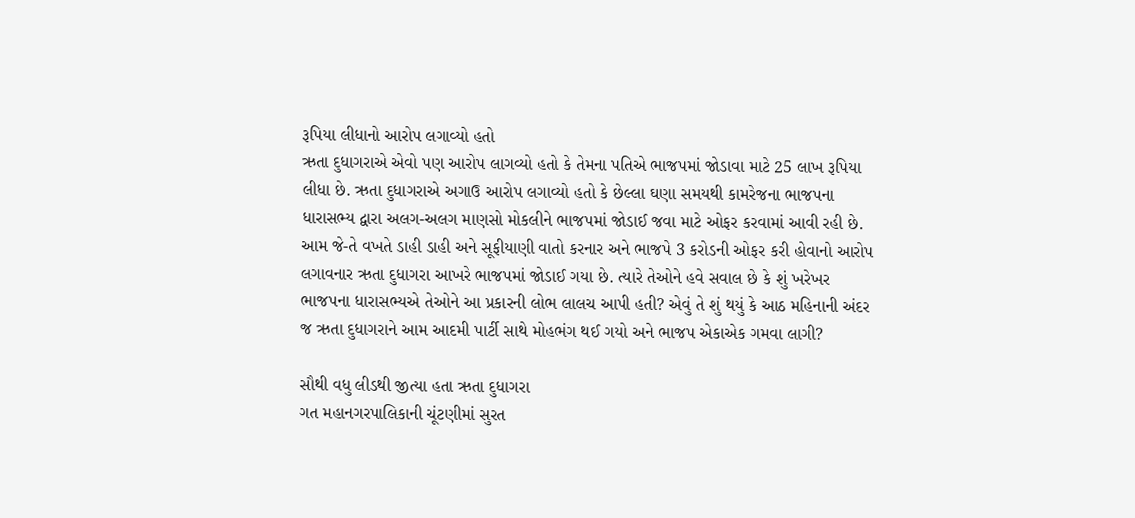રૂપિયા લીધાનો આરોપ લગાવ્યો હતો
ઋતા દુધાગરાએ એવો પણ આરોપ લાગવ્યો હતો કે તેમના પતિએ ભાજપમાં જોડાવા માટે 25 લાખ રૂપિયા લીધા છે. ઋતા દુધાગરાએ અગાઉ આરોપ લગાવ્યો હતો કે છેલ્લા ઘણા સમયથી કામરેજના ભાજપના ધારાસભ્ય દ્વારા અલગ-અલગ માણસો મોકલીને ભાજપમાં જોડાઈ જવા માટે ઓફર કરવામાં આવી રહી છે.
આમ જે-તે વખતે ડાહી ડાહી અને સૂફીયાણી વાતો કરનાર અને ભાજપે 3 કરોડની ઓફર કરી હોવાનો આરોપ લગાવનાર ઋતા દુધાગરા આખરે ભાજપમાં જોડાઈ ગયા છે. ત્યારે તેઓને હવે સવાલ છે કે શું ખરેખર ભાજપના ધારાસભ્યએ તેઓને આ પ્રકારની લોભ લાલચ આપી હતી? એવું તે શું થયું કે આઠ મહિનાની અંદર જ ઋતા દુધાગરાને આમ આદમી પાર્ટી સાથે મોહભંગ થઈ ગયો અને ભાજપ એકાએક ગમવા લાગી?

સૌથી વધુ લીડથી જીત્યા હતા ઋતા દુધાગરા
ગત મહાનગરપાલિકાની ચૂંટણીમાં સુરત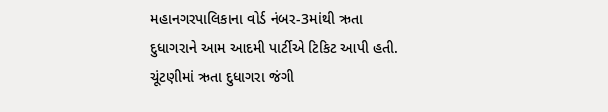મહાનગરપાલિકાના વોર્ડ નંબર-3માંથી ઋતા દુધાગરાને આમ આદમી પાર્ટીએ ટિકિટ આપી હતી. ચૂંટણીમાં ઋતા દુધાગરા જંગી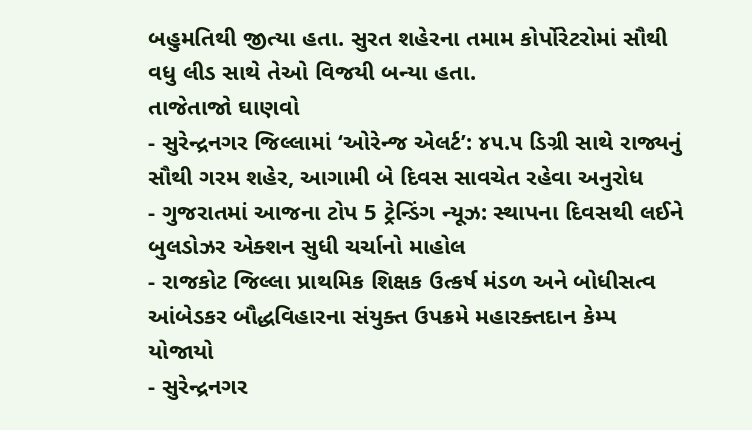બહુમતિથી જીત્યા હતા. સુરત શહેરના તમામ કોર્પોરેટરોમાં સૌથી વધુ લીડ સાથે તેઓ વિજયી બન્યા હતા.
તાજેતાજો ઘાણવો
- સુરેન્દ્રનગર જિલ્લામાં ‘ઓરેન્જ એલર્ટ’: ૪૫.૫ ડિગ્રી સાથે રાજ્યનું સૌથી ગરમ શહેર, આગામી બે દિવસ સાવચેત રહેવા અનુરોધ
- ગુજરાતમાં આજના ટોપ 5 ટ્રેન્ડિંગ ન્યૂઝ: સ્થાપના દિવસથી લઈને બુલડોઝર એક્શન સુધી ચર્ચાનો માહોલ
- રાજકોટ જિલ્લા પ્રાથમિક શિક્ષક ઉત્કર્ષ મંડળ અને બોધીસત્વ આંબેડકર બૌદ્ધવિહારના સંયુક્ત ઉપક્રમે મહારક્તદાન કેમ્પ યોજાયો
- સુરેન્દ્રનગર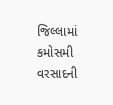જિલ્લામાં કમોસમી વરસાદની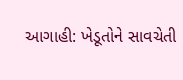આગાહી: ખેડૂતોને સાવચેતી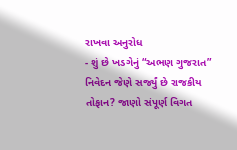રાખવા અનુરોધ
- શું છે ખડગેનું “અભણ ગુજરાત” નિવેદન જેણે સર્જ્યું છે રાજકીય તોફાન? જાણો સંપૂર્ણ વિગત